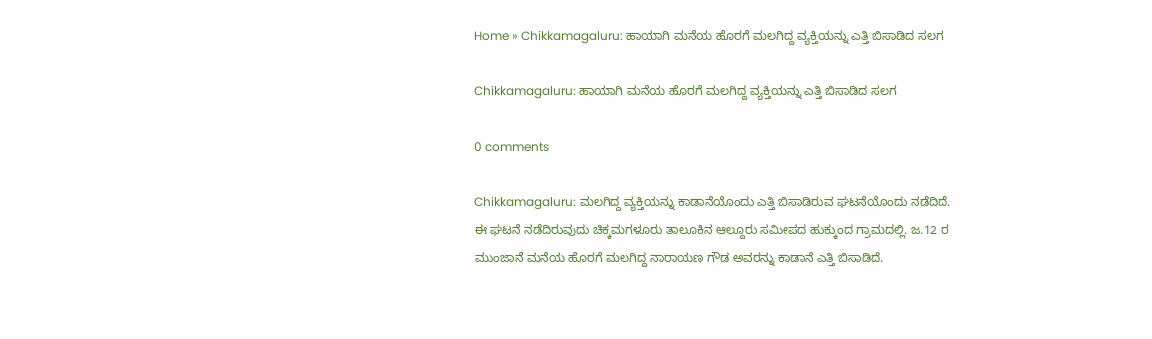Home » Chikkamagaluru: ಹಾಯಾಗಿ ಮನೆಯ ಹೊರಗೆ ಮಲಗಿದ್ದ ವ್ಯಕ್ತಿಯನ್ನು ಎತ್ತಿ ಬಿಸಾಡಿದ ಸಲಗ

Chikkamagaluru: ಹಾಯಾಗಿ ಮನೆಯ ಹೊರಗೆ ಮಲಗಿದ್ದ ವ್ಯಕ್ತಿಯನ್ನು ಎತ್ತಿ ಬಿಸಾಡಿದ ಸಲಗ

0 comments

Chikkamagaluru: ಮಲಗಿದ್ದ ವ್ಯಕ್ತಿಯನ್ನು ಕಾಡಾನೆಯೊಂದು ಎತ್ತಿ ಬಿಸಾಡಿರುವ ಘಟನೆಯೊಂದು ನಡೆದಿದೆ. ಈ ಘಟನೆ ನಡೆದಿರುವುದು ಚಿಕ್ಕಮಗಳೂರು ತಾಲೂಕಿನ ಆಲ್ದೂರು ಸಮೀಪದ ಹುಕ್ಕುಂದ ಗ್ರಾಮದಲ್ಲಿ. ಜ.12 ರ ಮುಂಜಾನೆ ಮನೆಯ ಹೊರಗೆ ಮಲಗಿದ್ದ ನಾರಾಯಣ ಗೌಡ ಅವರನ್ನು ಕಾಡಾನೆ ಎತ್ತಿ ಬಿಸಾಡಿದೆ.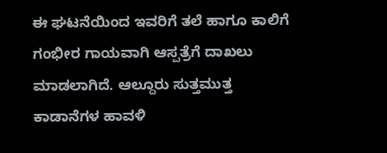ಈ ಘಟನೆಯಿಂದ ಇವರಿಗೆ ತಲೆ ಹಾಗೂ ಕಾಲಿಗೆ ಗಂಭೀರ ಗಾಯವಾಗಿ ಆಸ್ಪತ್ರೆಗೆ ದಾಖಲು ಮಾಡಲಾಗಿದೆ. ಆಲ್ದೂರು ಸುತ್ತಮುತ್ತ ಕಾಡಾನೆಗಳ ಹಾವಳಿ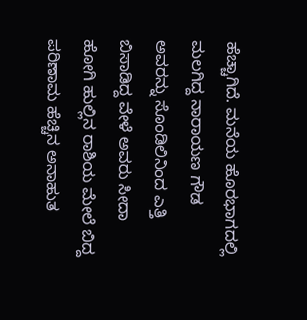ಹೆಚ್ಚಾಗಿದೆ. ಮನೆಯ ಹೊರಭಾಗದಲ್ಲಿ ಮಲಗಿದ್ದ ನಾರಾಯಣ ಗೌಡ ಅವರನ್ನು ಸೊಂಡಿಲಿನಿಂದ ಎತ್ತಿ ಬಿಸಾಡಿದ್ದ ವೇಳೆ ಅವರು ಸೀದಾ ಹೋಗಿ ಹುಲ್ಲಿನ ರಾಶಿಯ ಮೇಲೆ ಬಿದ್ದ ಪರಿಣಾಮ ಹೆಚ್ಚಿನ ಅನಾಹುತ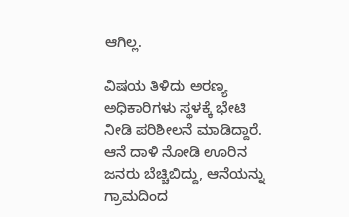ಆಗಿಲ್ಲ.

ವಿಷಯ ತಿಳಿದು ಅರಣ್ಯ ಅಧಿಕಾರಿಗಳು ಸ್ಥಳಕ್ಕೆ ಭೇಟಿ ನೀಡಿ ಪರಿಶೀಲನೆ ಮಾಡಿದ್ದಾರೆ. ಆನೆ ದಾಳಿ ನೋಡಿ ಊರಿನ ಜನರು ಬೆಚ್ಚಿಬಿದ್ದು, ಆನೆಯನ್ನು ಗ್ರಾಮದಿಂದ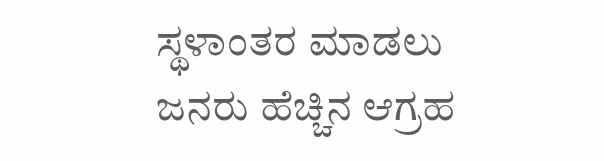ಸ್ಥಳಾಂತರ ಮಾಡಲು ಜನರು ಹೆಚ್ಚಿನ ಆಗ್ರಹ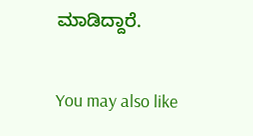ಮಾಡಿದ್ದಾರೆ.

You may also like